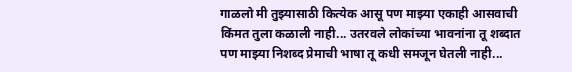गाळलो मी तुझ्यासाठी कित्येक आसू पण माझ्या एकाही आसवाची किंमत तुला कळाली नाही... उतरवले लोकांच्या भावनांना तू शब्दात पण माझ्या निशब्द प्रेमाची भाषा तू कधी समजून घेतली नाही...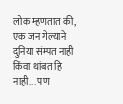लोक म्हणतात की, एक जन गेल्याने दुनिया संम्पत नाही किंवा थांबत हि नाही... पण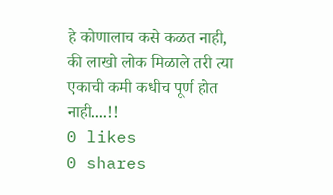हे कोणालाच कसे कळत नाही, की लाखो लोक मिळाले तरी त्या एकाची कमी कधीच पूर्ण होत नाही....!!
0 likes
0 shares